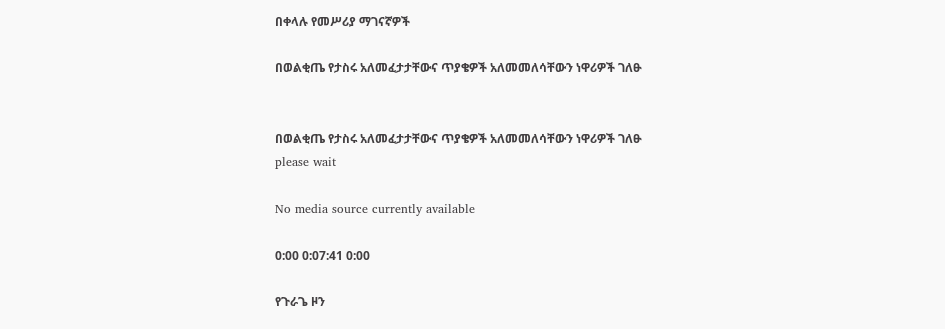በቀላሉ የመሥሪያ ማገናኛዎች

በወልቂጤ የታስሩ አለመፈታታቸውና ጥያቄዎች አለመመለሳቸውን ነዋሪዎች ገለፁ


በወልቂጤ የታስሩ አለመፈታታቸውና ጥያቄዎች አለመመለሳቸውን ነዋሪዎች ገለፁ
please wait

No media source currently available

0:00 0:07:41 0:00

የጉራጌ ዞን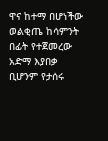ዋና ከተማ በሆነችው ወልቂጤ ከሳምንት በፊት የተጀመረው አድማ እያበቃ ቢሆንም የታሰሩ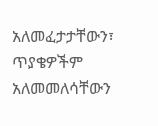አለመፈታታቸውን፣ ጥያቄዎችም አለመመለሳቸውን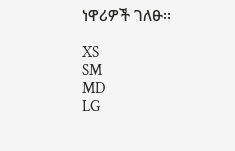ነዋሪዎች ገለፁ፡፡

XS
SM
MD
LG